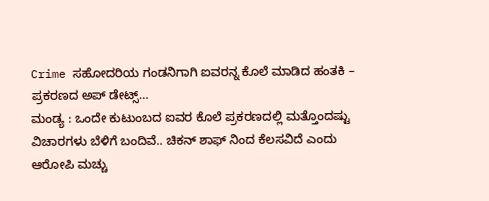Crime ಸಹೋದರಿಯ ಗಂಡನಿಗಾಗಿ ಐವರನ್ನ ಕೊಲೆ ಮಾಡಿದ ಹಂತಕಿ – ಪ್ರಕರಣದ ಅಪ್ ಡೇಟ್ಸ್…
ಮಂಡ್ಯ : ಒಂದೇ ಕುಟುಂಬದ ಐವರ ಕೊಲೆ ಪ್ರಕರಣದಲ್ಲಿ ಮತ್ತೊಂದಷ್ಟು ವಿಚಾರಗಳು ಬೆಳಿಗೆ ಬಂದಿವೆ.. ಚಿಕನ್ ಶಾಫ್ ನಿಂದ ಕೆಲಸವಿದೆ ಎಂದು ಆರೋಪಿ ಮಚ್ಚು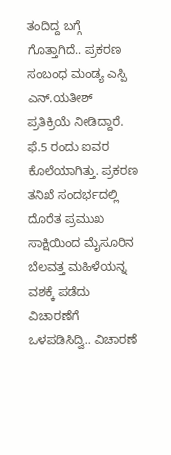ತಂದಿದ್ದ ಬಗ್ಗೆ ಗೊತ್ತಾಗಿದೆ.. ಪ್ರಕರಣ ಸಂಬಂಧ ಮಂಡ್ಯ ಎಸ್ಪಿ ಎನ್.ಯತೀಶ್ ಪ್ರತಿಕ್ರಿಯೆ ನೀಡಿದ್ದಾರೆ.
ಫೆ.5 ರಂದು ಐವರ ಕೊಲೆಯಾಗಿತ್ತು. ಪ್ರಕರಣ ತನಿಖೆ ಸಂದರ್ಭದಲ್ಲಿ ದೊರೆತ ಪ್ರಮುಖ ಸಾಕ್ಷಿಯಿಂದ ಮೈಸೂರಿನ ಬೆಲವತ್ತ ಮಹಿಳೆಯನ್ನ ವಶಕ್ಕೆ ಪಡೆದು ವಿಚಾರಣೆಗೆ ಒಳಪಡಿಸಿದ್ವಿ.. ವಿಚಾರಣೆ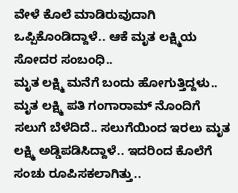ವೇಳೆ ಕೊಲೆ ಮಾಡಿರುವುದಾಗಿ ಒಪ್ಪಿಕೊಂಡಿದ್ದಾಳೆ.. ಆಕೆ ಮೃತ ಲಕ್ಷ್ಮಿಯ ಸೋದರ ಸಂಬಂಧಿ..
ಮೃತ ಲಕ್ಷ್ಮಿ ಮನೆಗೆ ಬಂದು ಹೋಗುತ್ತಿದ್ದಳು.. ಮೃತ ಲಕ್ಷ್ಮಿ ಪತಿ ಗಂಗಾರಾಮ್ ನೊಂದಿಗೆ ಸಲುಗೆ ಬೆಳೆದಿದೆ.. ಸಲುಗೆಯಿಂದ ಇರಲು ಮೃತ ಲಕ್ಷ್ಮಿ ಅಡ್ಡಿಪಡಿಸಿದ್ದಾಳೆ.. ಇದರಿಂದ ಕೊಲೆಗೆ ಸಂಚು ರೂಪಿಸಕಲಾಗಿತ್ತು..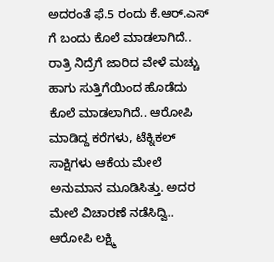ಅದರಂತೆ ಫೆ.5 ರಂದು ಕೆ.ಆರ್.ಎಸ್ ಗೆ ಬಂದು ಕೊಲೆ ಮಾಡಲಾಗಿದೆ.. ರಾತ್ರಿ ನಿದ್ರೆಗೆ ಜಾರಿದ ವೇಳೆ ಮಚ್ಚು ಹಾಗು ಸುತ್ತಿಗೆಯಿಂದ ಹೊಡೆದು ಕೊಲೆ ಮಾಡಲಾಗಿದೆ.. ಆರೋಪಿ ಮಾಡಿದ್ದ ಕರೆಗಳು, ಟೆಕ್ನಿಕಲ್ ಸಾಕ್ಷಿಗಳು ಆಕೆಯ ಮೇಲೆ ಅನುಮಾನ ಮೂಡಿಸಿತ್ತು. ಅದರ ಮೇಲೆ ವಿಚಾರಣೆ ನಡೆಸಿದ್ವಿ..
ಆರೋಪಿ ಲಕ್ಷ್ಮಿ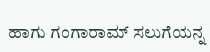ಹಾಗು ಗಂಗಾರಾಮ್ ಸಲುಗೆಯನ್ನ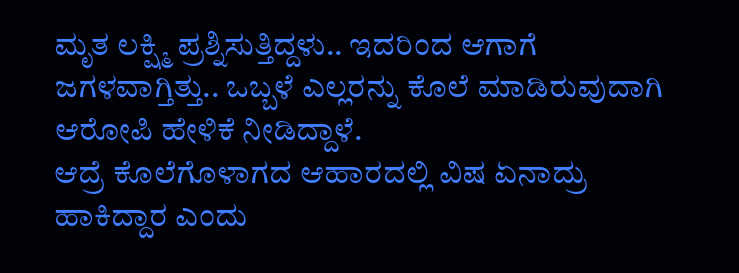ಮೃತ ಲಕ್ಷ್ಮಿ ಪ್ರಶ್ನಿಸುತ್ತಿದ್ದಳು.. ಇದರಿಂದ ಆಗಾಗೆ ಜಗಳವಾಗ್ತಿತ್ತು.. ಒಬ್ಬಳೆ ಎಲ್ಲರನ್ನು ಕೊಲೆ ಮಾಡಿರುವುದಾಗಿ ಆರೋಪಿ ಹೇಳಿಕೆ ನೀಡಿದ್ದಾಳೆ.
ಆದ್ರೆ ಕೊಲೆಗೊಳಾಗದ ಆಹಾರದಲ್ಲಿ ವಿಷ ಏನಾದ್ರು ಹಾಕಿದ್ದಾರ ಎಂದು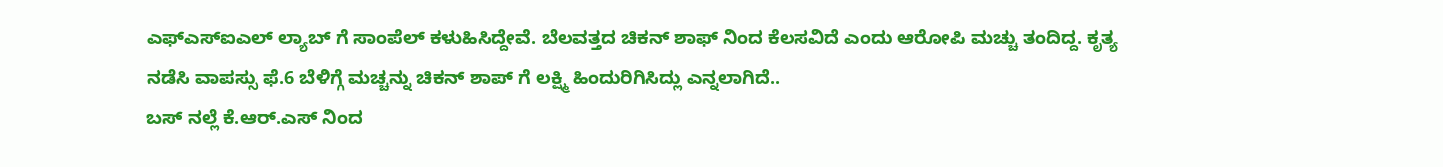ಎಫ್ಎಸ್ಐಎಲ್ ಲ್ಯಾಬ್ ಗೆ ಸಾಂಪೆಲ್ ಕಳುಹಿಸಿದ್ದೇವೆ. ಬೆಲವತ್ತದ ಚಿಕನ್ ಶಾಫ್ ನಿಂದ ಕೆಲಸವಿದೆ ಎಂದು ಆರೋಪಿ ಮಚ್ಚು ತಂದಿದ್ದ. ಕೃತ್ಯ ನಡೆಸಿ ವಾಪಸ್ಸು ಫೆ.6 ಬೆಳಿಗ್ಗೆ ಮಚ್ಚನ್ನು ಚಿಕನ್ ಶಾಪ್ ಗೆ ಲಕ್ಷ್ಮಿ ಹಿಂದುರಿಗಿಸಿದ್ಲು ಎನ್ನಲಾಗಿದೆ..
ಬಸ್ ನಲ್ಲೆ ಕೆ.ಆರ್.ಎಸ್ ನಿಂದ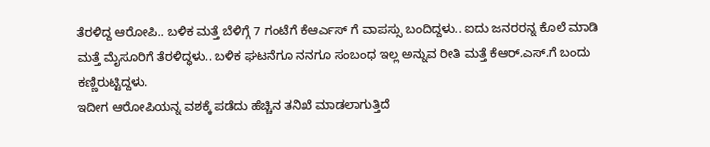ತೆರಳಿದ್ದ ಆರೋಪಿ.. ಬಳಿಕ ಮತ್ತೆ ಬೆಳಿಗ್ಗೆ 7 ಗಂಟೆಗೆ ಕೆಆರ್ಎಸ್ ಗೆ ವಾಪಸ್ಸು ಬಂದಿದ್ದಳು.. ಐದು ಜನರರನ್ನ ಕೊಲೆ ಮಾಡಿ ಮತ್ತೆ ಮೈಸೂರಿಗೆ ತೆರಳಿದ್ಧಳು.. ಬಳಿಕ ಘಟನೆಗೂ ನನಗೂ ಸಂಬಂಧ ಇಲ್ಲ ಅನ್ನುವ ರೀತಿ ಮತ್ತೆ ಕೆಆರ್.ಎಸ್.ಗೆ ಬಂದು ಕಣ್ಣಿರುಟ್ಟಿದ್ದಳು.
ಇದೀಗ ಆರೋಪಿಯನ್ನ ವಶಕ್ಕೆ ಪಡೆದು ಹೆಚ್ಚಿನ ತನಿಖೆ ಮಾಡಲಾಗುತ್ತಿದೆ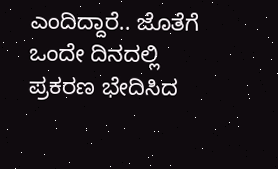ಎಂದಿದ್ದಾರೆ.. ಜೊತೆಗೆ ಒಂದೇ ದಿನದಲ್ಲಿ ಪ್ರಕರಣ ಭೇದಿಸಿದ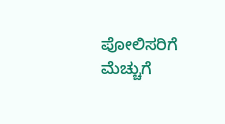ಪೋಲಿಸರಿಗೆ ಮೆಚ್ಚುಗೆ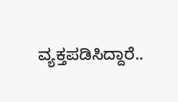ವ್ಯಕ್ತಪಡಿಸಿದ್ದಾರೆ..